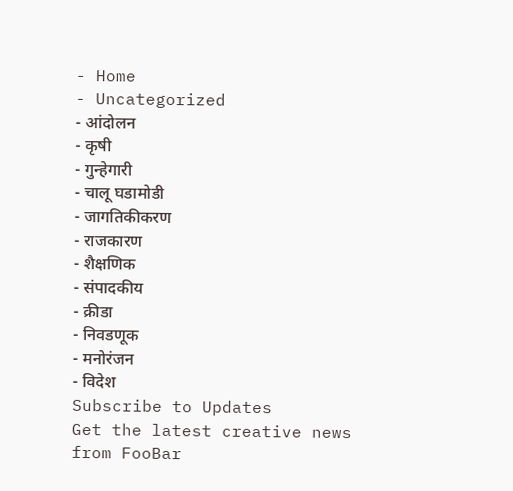- Home
- Uncategorized
- आंदोलन
- कृषी
- गुन्हेगारी
- चालू घडामोडी
- जागतिकीकरण
- राजकारण
- शैक्षणिक
- संपादकीय
- क्रीडा
- निवडणूक
- मनोरंजन
- विदेश
Subscribe to Updates
Get the latest creative news from FooBar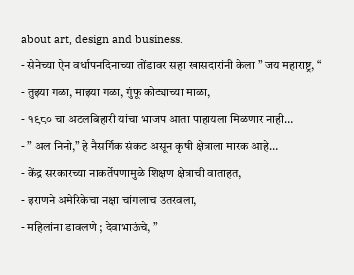about art, design and business.
- सेनेच्या ऐन वर्धापनदिनाच्या तोंडावर सहा खासदारांनी केला ” जय महाराष्ट्र, “
- तुझ्या गळा, माझ्या गळा, गुंफू कोट्याच्या माळा,
- १९८० चा अटलबिहारी यांचा भाजप आता पाहायला मिळणार नाही…
- ” अल निनो,” हे नैसर्गिक संकट असून कृषी क्षेत्राला मारक आहे…
- केंद्र सरकारच्या नाकर्तेपणामुळे शिक्षण क्षेत्राची वाताहत,
- इराणने अमेरिकेचा नक्षा चांगलाच उतरवला,
- महिलांना डावलणे ; देवाभाऊंचे, ”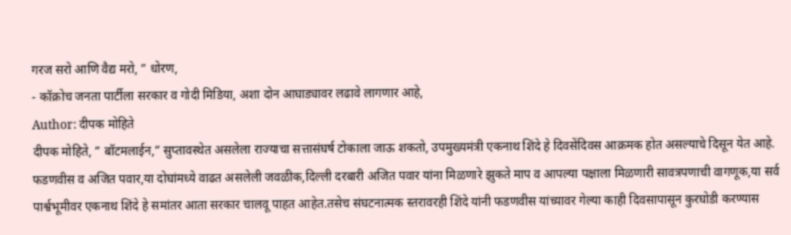गरज सरो आणि वैद्य मरो, ” धोरण,
- कॉक्रोच जनता पार्टीला सरकार व गोदी मिडिया, अशा दोन आघाड्यावर लढावे लागणार आहे,
Author: दीपक मोहिते
दीपक मोहिते, ” बॉटमलाईन,” सुप्तावस्थेत असलेला राज्याचा सत्तासंघर्ष टोकाला जाऊ शकतो, उपमुख्यमंत्री एकनाथ शिंदे हे दिवसेंदिवस आक्रमक होत असल्याचे दिसून येत आहे. फडणवीस व अजित पवार,या दोघांमध्ये वाढत असलेली जवळीक,दिल्ली दरबारी अजित पवार यांना मिळणारे झुकते माप व आपल्या पक्षाला मिळणारी सावत्रपणाची वागणूक,या सर्व पार्श्वभूमीवर एकनाथ शिंदे हे समांतर आता सरकार चालवू पाहत आहेत.तसेच संघटनात्मक स्तरावरही शिंदे यांनी फडणवीस यांच्यावर गेल्या काही दिवसापासून कुरघोडी करण्यास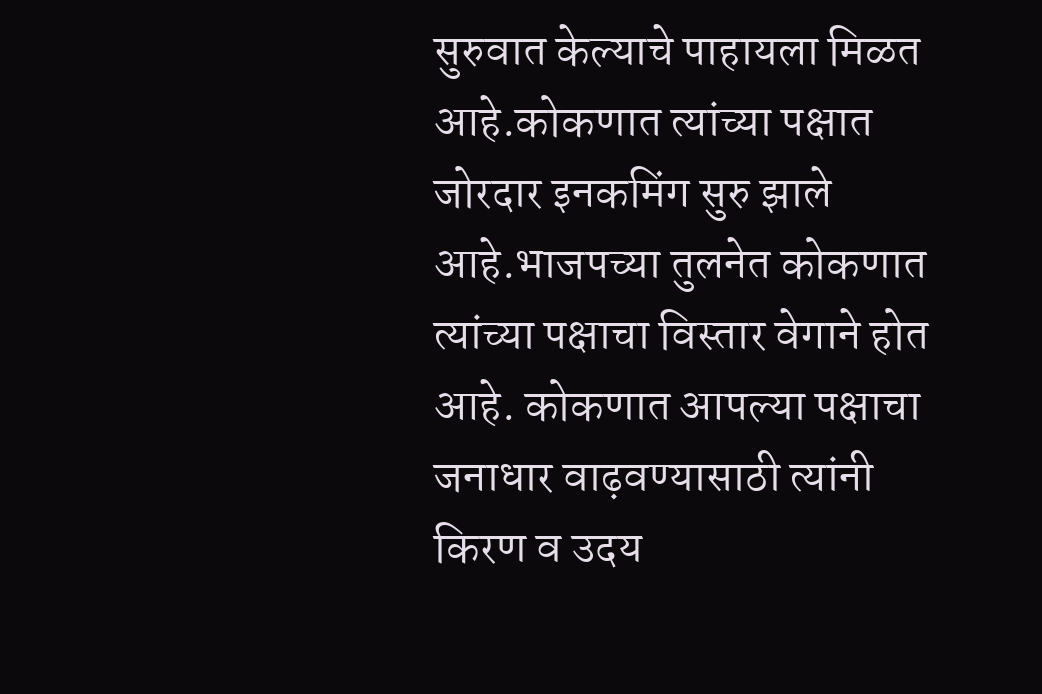सुरुवात केल्याचे पाहायला मिळत आहे.कोकणात त्यांच्या पक्षात जोरदार इनकमिंग सुरु झाले आहे.भाजपच्या तुलनेत कोकणात त्यांच्या पक्षाचा विस्तार वेगाने होत आहे. कोकणात आपल्या पक्षाचा जनाधार वाढ़वण्यासाठी त्यांनी किरण व उदय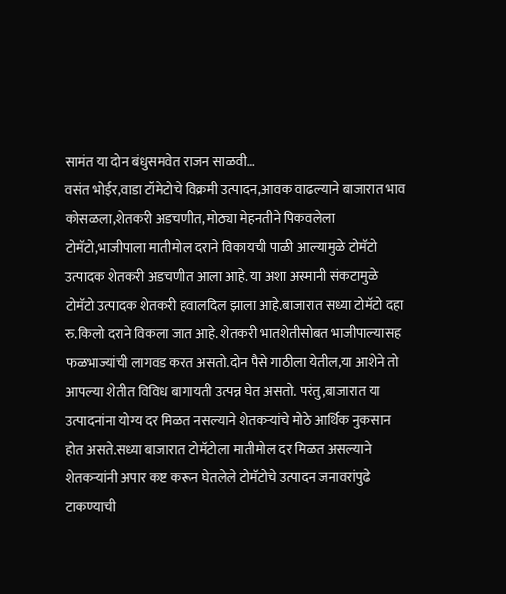सामंत या दोन बंधुसमवेत राजन साळवी…
वसंत भोईर,वाडा टॉमेटोचे विक्रमी उत्पादन,आवक वाढल्याने बाजारात भाव कोसळला,शेतकरी अडचणीत, मोठ्या मेहनतीने पिकवलेला टोमॅटो,भाजीपाला मातीमोल दराने विकायची पाळी आल्यामुळे टोमॅटो उत्पादक शेतकरी अडचणीत आला आहे. या अशा अस्मानी संकटामुळे टोमॅटो उत्पादक शेतकरी हवालदिल झाला आहे.बाजारात सध्या टोमॅटो दहा रु.किलो दराने विकला जात आहे. शेतकरी भातशेतीसोबत भाजीपाल्यासह फळभाज्यांची लागवड करत असतो.दोन पैसे गाठीला येतील,या आशेने तो आपल्या शेतीत विविध बागायती उत्पन्न घेत असतो. परंतु,बाजारात या उत्पादनांना योग्य दर मिळत नसल्याने शेतकऱ्यांचे मोठे आर्थिक नुकसान होत असते.सध्या बाजारात टोमॅटोला मातीमोल दर मिळत असल्याने शेतकऱ्यांनी अपार कष्ट करून घेतलेले टोमॅटोचे उत्पादन जनावरांपुढे टाकण्याची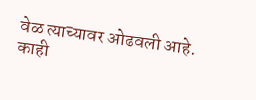वेळ त्याच्यावर ओढवली आहे. काही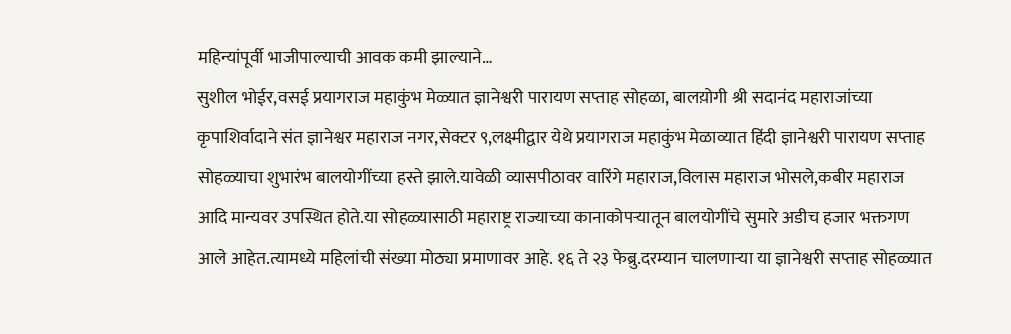महिन्यांपूर्वी भाजीपाल्याची आवक कमी झाल्याने…
सुशील भोईर,वसई प्रयागराज महाकुंभ मेळ्यात ज्ञानेश्वरी पारायण सप्ताह सोहळा, बालय़ोगी श्री सदानंद महाराजांच्या कृपाशिर्वादाने संत ज्ञानेश्वर महाराज नगर,सेक्टर ९,लक्ष्मीद्वार येथे प्रयागराज महाकुंभ मेळाव्यात हिंदी ज्ञानेश्वरी पारायण सप्ताह सोहळ्याचा शुभारंभ बालयोगींच्या हस्ते झाले.यावेळी व्यासपीठावर वारिंगे महाराज,विलास महाराज भोसले,कबीर महाराज आदि मान्यवर उपस्थित होते.या सोहळ्यासाठी महाराष्ट्र राज्याच्या कानाकोपऱ्यातून बालयोगींचे सुमारे अडीच हजार भक्तगण आले आहेत.त्यामध्ये महिलांची संख्या मोठ्या प्रमाणावर आहे. १६ ते २३ फेब्रु.दरम्यान चालणाऱ्या या ज्ञानेश्वरी सप्ताह सोहळ्यात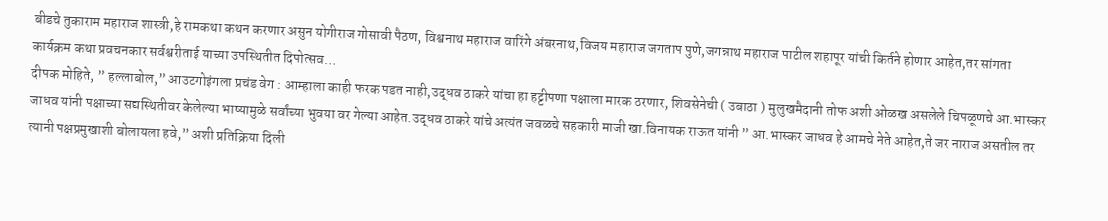बीडचे तुकाराम महाराज शास्त्री,हे रामकथा कथन करणार असुन योगीराज गोसावी पैठण, विश्वनाथ महाराज वारिंगे अंबरनाथ,विजय महाराज जगताप पुणे,जगन्नाथ महाराज पाटील शहापूर यांची किर्तने होणार आहेत,तर सांगता कार्यक्रम कथा प्रवचनकार सर्वश्वरीताई याच्या उपस्थितीत दिपोत्सव…
दीपक मोहिते, ” हल्लाबोल,” आउटगोइंगला प्रचंड वेग : आम्हाला काही फरक पडत नाही,उद्धव ठाकरे यांचा हा हट्टीपणा पक्षाला मारक ठरणार, शिवसेनेची ( उबाठा ) मुलुखमैदानी तोफ अशी ओळख असलेले चिपळूणचे आ.भास्कर जाधव यांनी पक्षाच्या सद्यस्थितीवर केलेल्या भाष्यामुळे सर्वांच्या भुवया वर गेल्या आहेत.उद्धव ठाकरे यांचे अत्यंत जवळचे सहकारी माजी खा.विनायक राऊत यांनी ” आ.भास्कर जाधव हे आमचे नेते आहेत,ते जर नाराज असतील तर त्यानी पक्षप्रमुखाशी बोलायला हवे,” अशी प्रतिक्रिया दिली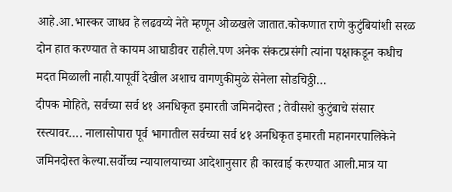आहे.आ.भास्कर जाधव हे लढवय्ये नेते म्हणून ओळखले जातात.कोकणात राणे कुटुंबियांशी सरळ दोन हात करण्यात ते कायम आघाडीवर राहीले.पण अनेक संकटप्रसंगी त्यांना पक्षाकडून कधीच मदत मिळाली नाही.यापूर्वी देखील अशाच वागणुकीमुळे सेनेला सोडचिठ्ठी…
दीपक मोहिते, सर्वच्या सर्व ४१ अनधिकृत इमारती जमिनदोस्त ; तेवीसशे कुटुंबाचे संसार रस्त्यावर…. नालासोपारा पूर्व भागातील सर्वच्या सर्व ४१ अनधिकृत इमारती महानगरपालिकेने जमिनदोस्त केल्या.सर्वोच्च न्यायालयाच्या आदेशानुसार ही कारवाई करण्यात आली.मात्र या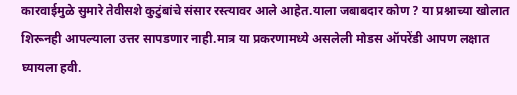कारवाईमुळे सुमारे तेवीसशे कुटुंबांचे संसार रस्त्यावर आले आहेत.याला जबाबदार कोण ? या प्रश्नाच्या खोलात शिरूनही आपल्याला उत्तर सापडणार नाही.मात्र या प्रकरणामध्ये असलेली मोडस ऑपरेंडी आपण लक्षात घ्यायला हवी.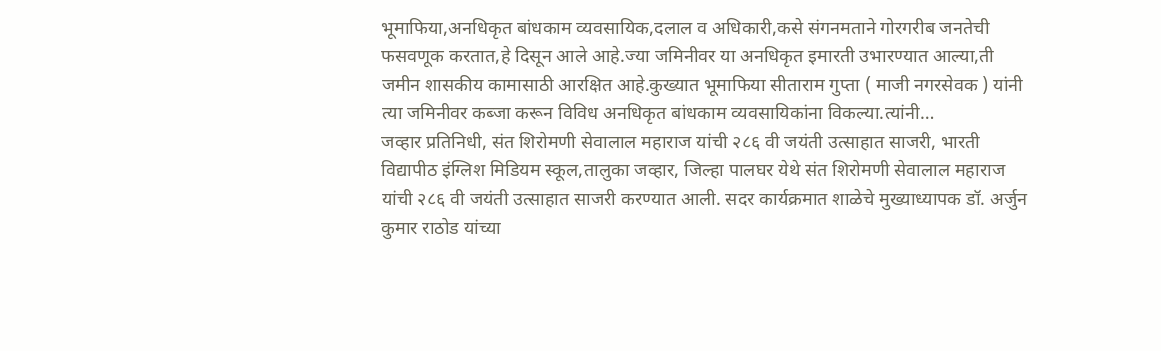भूमाफिया,अनधिकृत बांधकाम व्यवसायिक,दलाल व अधिकारी,कसे संगनमताने गोरगरीब जनतेची फसवणूक करतात,हे दिसून आले आहे.ज्या जमिनीवर या अनधिकृत इमारती उभारण्यात आल्या,ती जमीन शासकीय कामासाठी आरक्षित आहे.कुख्यात भूमाफिया सीताराम गुप्ता ( माजी नगरसेवक ) यांनी त्या जमिनीवर कब्जा करून विविध अनधिकृत बांधकाम व्यवसायिकांना विकल्या.त्यांनी…
जव्हार प्रतिनिधी, संत शिरोमणी सेवालाल महाराज यांची २८६ वी जयंती उत्साहात साजरी, भारती विद्यापीठ इंग्लिश मिडियम स्कूल,तालुका जव्हार, जिल्हा पालघर येथे संत शिरोमणी सेवालाल महाराज यांची २८६ वी जयंती उत्साहात साजरी करण्यात आली. सदर कार्यक्रमात शाळेचे मुख्याध्यापक डॉ. अर्जुन कुमार राठोड यांच्या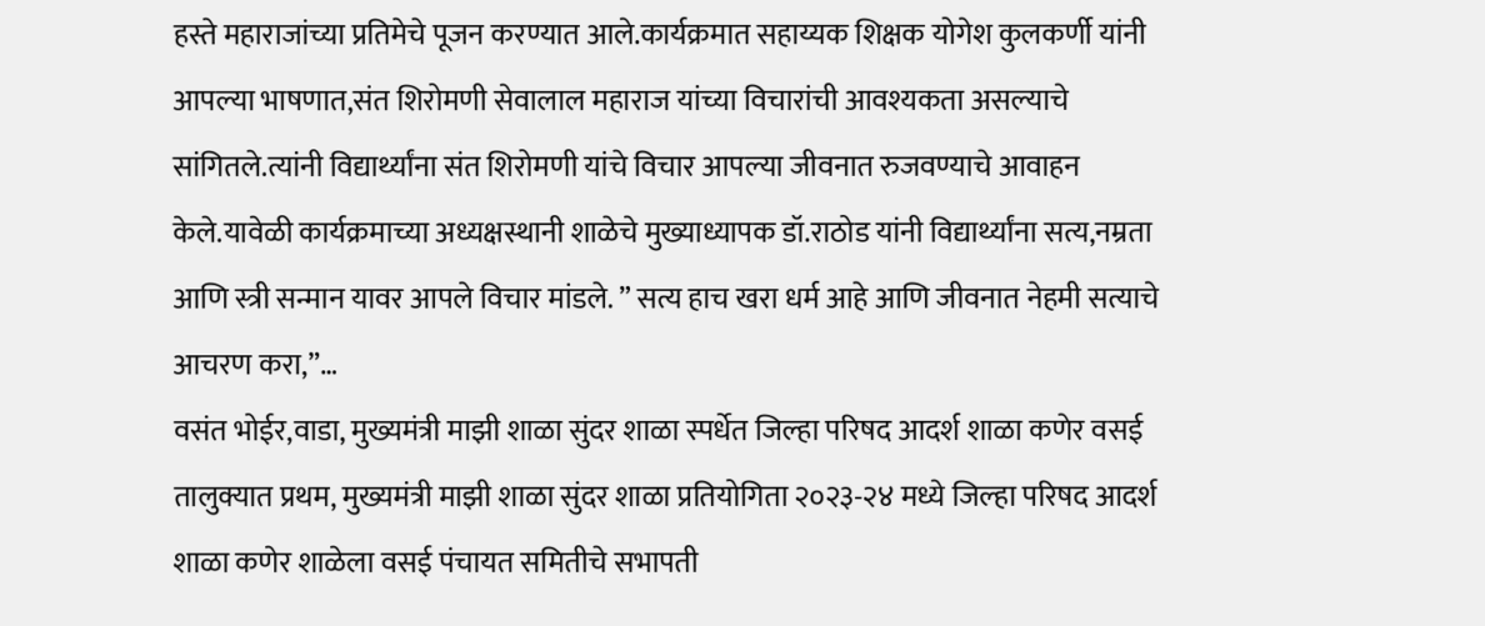हस्ते महाराजांच्या प्रतिमेचे पूजन करण्यात आले.कार्यक्रमात सहाय्यक शिक्षक योगेश कुलकर्णी यांनी आपल्या भाषणात,संत शिरोमणी सेवालाल महाराज यांच्या विचारांची आवश्यकता असल्याचे सांगितले.त्यांनी विद्यार्थ्यांना संत शिरोमणी यांचे विचार आपल्या जीवनात रुजवण्याचे आवाहन केले.यावेळी कार्यक्रमाच्या अध्यक्षस्थानी शाळेचे मुख्याध्यापक डॉ.राठोड यांनी विद्यार्थ्यांना सत्य,नम्रता आणि स्त्री सन्मान यावर आपले विचार मांडले. ” सत्य हाच खरा धर्म आहे आणि जीवनात नेहमी सत्याचे आचरण करा,”…
वसंत भोईर,वाडा, मुख्यमंत्री माझी शाळा सुंदर शाळा स्पर्धेत जिल्हा परिषद आदर्श शाळा कणेर वसई तालुक्यात प्रथम, मुख्यमंत्री माझी शाळा सुंदर शाळा प्रतियोगिता २०२३-२४ मध्ये जिल्हा परिषद आदर्श शाळा कणेर शाळेला वसई पंचायत समितीचे सभापती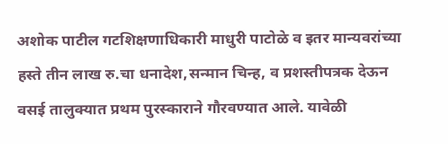अशोक पाटील गटशिक्षणाधिकारी माधुरी पाटोळे व इतर मान्यवरांच्या हस्ते तीन लाख रु.चा धनादेश,सन्मान चिन्ह, व प्रशस्तीपत्रक देऊन वसई तालुक्यात प्रथम पुरस्काराने गौरवण्यात आले. यावेळी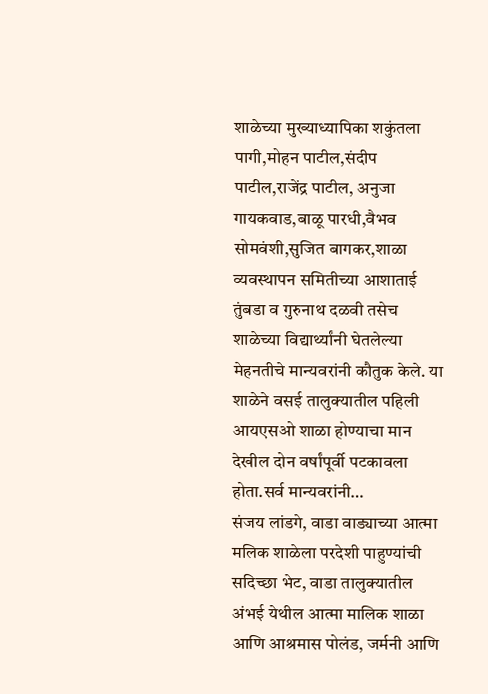शाळेच्या मुख्याध्यापिका शकुंतला पागी,मोहन पाटील,संदीप पाटील,राजेंद्र पाटील, अनुजा गायकवाड,बाळू पारधी,वैभव सोमवंशी,सुजित बागकर,शाळा व्यवस्थापन समितीच्या आशाताई तुंबडा व गुरुनाथ दळवी तसेच शाळेच्या विद्यार्थ्यांनी घेतलेल्या मेहनतीचे मान्यवरांनी कौतुक केले. या शाळेने वसई तालुक्यातील पहिली आयएसओ शाळा होण्याचा मान देखील दोन वर्षांपूर्वी पटकावला होता.सर्व मान्यवरांनी…
संजय लांडगे, वाडा वाड्याच्या आत्मा मलिक शाळेला परदेशी पाहुण्यांची सदिच्छा भेट, वाडा तालुक्यातील अंभई येथील आत्मा मालिक शाळा आणि आश्रमास पोलंड, जर्मनी आणि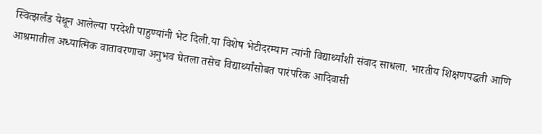स्वित्झर्लंड येथून आलेल्या परदेशी पाहुण्यांनी भेट दिली.या विशेष भेटीदरम्यान त्यांनी विद्यार्थ्यांशी संवाद साधला. भारतीय शिक्षणपद्धती आणि आश्रमातील अध्यात्मिक वातावरणाचा अनुभव घेतला तसेच विद्यार्थ्यांसोबत पारंपरिक आदिवासी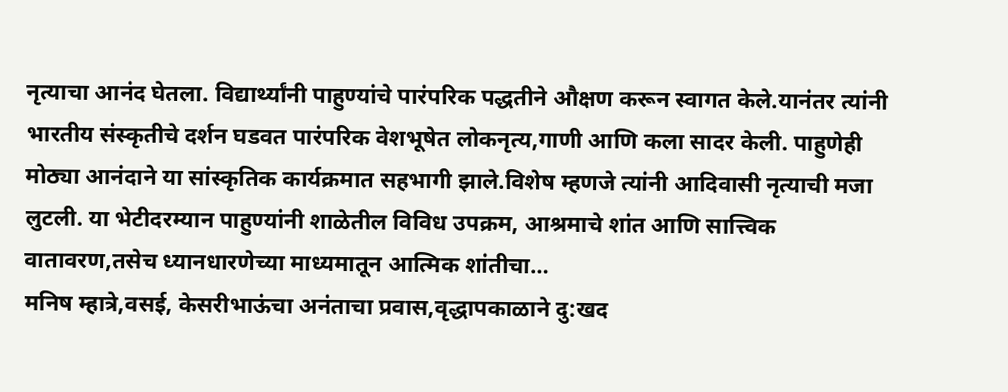नृत्याचा आनंद घेतला. विद्यार्थ्यांनी पाहुण्यांचे पारंपरिक पद्धतीने औक्षण करून स्वागत केले.यानंतर त्यांनी भारतीय संस्कृतीचे दर्शन घडवत पारंपरिक वेशभूषेत लोकनृत्य,गाणी आणि कला सादर केली. पाहुणेही मोठ्या आनंदाने या सांस्कृतिक कार्यक्रमात सहभागी झाले.विशेष म्हणजे त्यांनी आदिवासी नृत्याची मजा लुटली. या भेटीदरम्यान पाहुण्यांनी शाळेतील विविध उपक्रम, आश्रमाचे शांत आणि सात्त्विक वातावरण,तसेच ध्यानधारणेच्या माध्यमातून आत्मिक शांतीचा…
मनिष म्हात्रे,वसई, केसरीभाऊंचा अनंताचा प्रवास,वृद्धापकाळाने दु:खद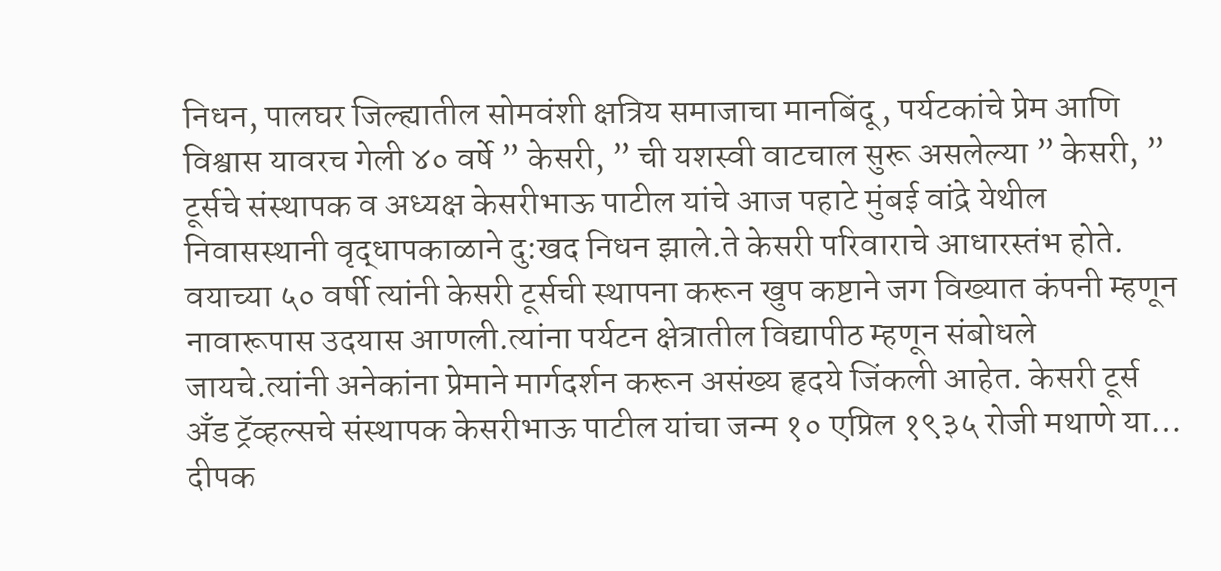निधन, पालघर जिल्ह्यातील सोमवंशी क्षत्रिय समाजाचा मानबिंदू , पर्यटकांचे प्रेम आणि विश्वास यावरच गेली ४० वर्षे ” केसरी, ” ची यशस्वी वाटचाल सुरू असलेल्या ” केसरी, ” टूर्सचे संस्थापक व अध्यक्ष केसरीभाऊ पाटील यांचे आज पहाटे मुंबई वांद्रे येथील निवासस्थानी वृद्धापकाळाने दु:खद निधन झाले.ते केसरी परिवाराचे आधारस्तंभ होते. वयाच्या ५० वर्षी त्यांनी केसरी टूर्सची स्थापना करून खुप कष्टाने जग विख्यात कंपनी म्हणून नावारूपास उदयास आणली.त्यांना पर्यटन क्षेत्रातील विद्यापीठ म्हणून संबोधले जायचे.त्यांनी अनेकांना प्रेमाने मार्गदर्शन करून असंख्य हृदये जिंकली आहेत. केसरी टूर्स अँड ट्रॅव्हल्सचे संस्थापक केसरीभाऊ पाटील यांचा जन्म १० एप्रिल १९३५ रोजी मथाणे या…
दीपक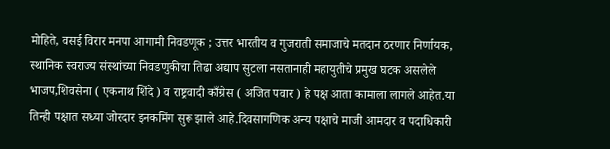मोहिते, वसई विरार मनपा आगामी निवडणूक ; उत्तर भारतीय व गुजराती समाजाचे मतदान ठरणार निर्णायक, स्थानिक स्वराज्य संस्थांच्या निवडणुकीचा तिढा अद्याप सुटला नसतानाही महायुतीचे प्रमुख घटक असलेले भाजप,शिवसेना ( एकनाथ शिंदे ) व राष्ट्रवादी काँग्रेस ( अजित पवार ) हे पक्ष आता कामाला लागले आहेत.या तिन्ही पक्षात सध्या जोरदार इनकमिंग सुरू झाले आहे.दिवसागणिक अन्य पक्षाचे माजी आमदार व पदाधिकारी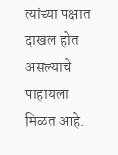त्यांच्या पक्षात दाखल होत असल्याचे पाहायला मिळत आहे.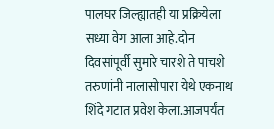पालघर जिल्ह्यातही या प्रक्रियेला सध्या वेग आला आहे.दोन दिवसांपूर्वी सुमारे चारशे ते पाचशे तरुणांनी नालासोपारा येथे एकनाथ शिंदे गटात प्रवेश केला.आजपर्यंत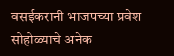वसईकरानी भाजपच्या प्रवेश सोहोळ्याचे अनेक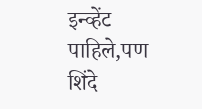इन्व्हेंट पाहिले,पण शिंदे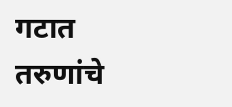गटात तरुणांचे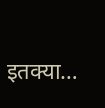इतक्या…